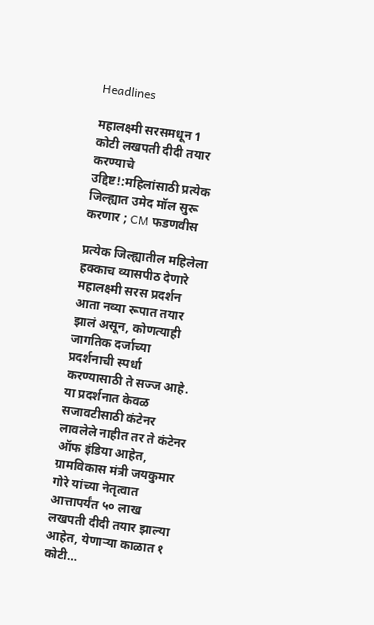Headlines

महालक्ष्मी सरसमधून 1 कोटी लखपती दीदी तयार करण्याचे उद्दिष्ट!:महिलांसाठी प्रत्येक जिल्ह्यात उमेद मॉल सुरू करणार ; CM फडणवीस

प्रत्येक जिल्ह्यातील महिलेला हक्काच व्यासपीठ देणारे महालक्ष्मी सरस प्रदर्शन आता नव्या रूपात तयार झालं असून, कोणत्याही जागतिक दर्जाच्या प्रदर्शनाची स्पर्धा करण्यासाठी ते सज्ज आहे. या प्रदर्शनात केवळ सजावटीसाठी कंटेनर लावलेले नाहीत तर ते कंटेनर ऑफ इंडिया आहेत, ग्रामविकास मंत्री जयकुमार गोरे यांच्या नेतृत्वात आत्तापर्यंत ५० लाख लखपती दीदी तयार झाल्या आहेत, येणाऱ्या काळात १ कोटी…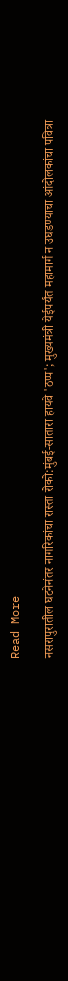Read More

नसरापुरातील घटनेनंतर नागरिकांचा रास्ता रोको:मुंबई-सातारा हायवे 'ठप्प'; मुख्यमंत्री येईपर्यंत महामार्ग न उघडण्याचा आंदोलकांचा पवित्रा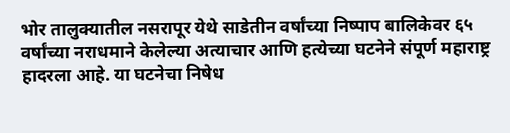भोर तालुक्यातील नसरापूर येथे साडेतीन वर्षांच्या निष्पाप बालिकेवर ६५ वर्षांच्या नराधमाने केलेल्या अत्याचार आणि हत्येच्या घटनेने संपूर्ण महाराष्ट्र हादरला आहे. या घटनेचा निषेध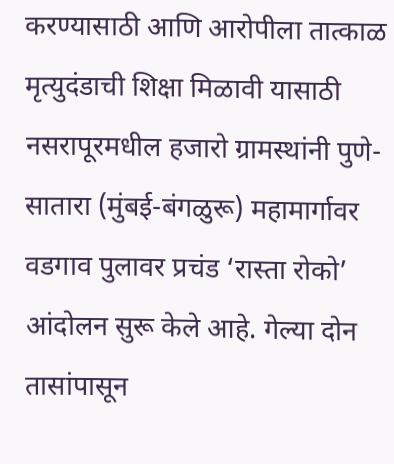करण्यासाठी आणि आरोपीला तात्काळ मृत्युदंडाची शिक्षा मिळावी यासाठी नसरापूरमधील हजारो ग्रामस्थांनी पुणे-सातारा (मुंबई-बंगळुरू) महामार्गावर वडगाव पुलावर प्रचंड ‘रास्ता रोको’ आंदोलन सुरू केले आहे. गेल्या दोन तासांपासून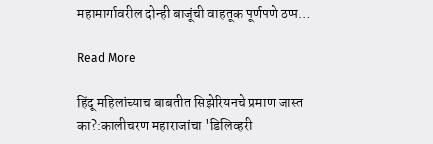महामार्गावरील दोन्ही बाजूंची वाहतूक पूर्णपणे ठप्प…

Read More

हिंदू महिलांच्याच बाबतीत सिझेरियनचे प्रमाण जास्त का?:कालीचरण महाराजांचा 'डिलिव्हरी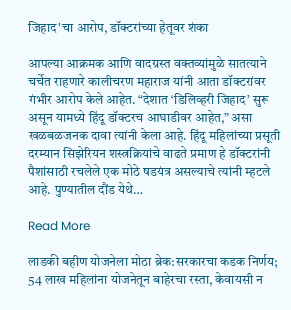जिहाद'चा आरोप, डॉक्टरांच्या हेतूवर शंका

आपल्या आक्रमक आणि वादग्रस्त वक्तव्यांमुळे सातत्याने चर्चेत राहणारे कालीचरण महाराज यांनी आता डॉक्टरांवर गंभीर आरोप केले आहेत. “देशात ‘डिलिव्हरी जिहाद’ सुरू असून यामध्ये हिंदू डॉक्टरच आघाडीवर आहेत,” असा खळबळजनक दावा त्यांनी केला आहे. हिंदू महिलांच्या प्रसूती दरम्यान सिझेरियन शस्त्रक्रियांचे वाढते प्रमाण हे डॉक्टरांनी पैशांसाठी रचलेले एक मोठे षडयंत्र असल्याचे त्यांनी म्हटले आहे. पुण्यातील दौंड येथे…

Read More

लाडकी बहीण योजनेला मोठा ब्रेक:सरकारचा कडक निर्णय; 54 लाख महिलांना योजनेतून बाहेरचा रस्ता, केवायसी न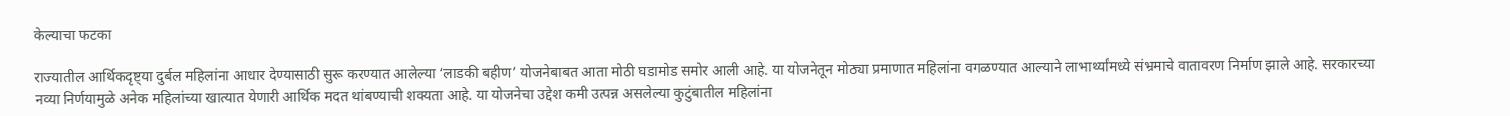केल्याचा फटका

राज्यातील आर्थिकदृष्ट्या दुर्बल महिलांना आधार देण्यासाठी सुरू करण्यात आलेल्या ‘लाडकी बहीण’ योजनेबाबत आता मोठी घडामोड समोर आली आहे. या योजनेतून मोठ्या प्रमाणात महिलांना वगळण्यात आल्याने लाभार्थ्यांमध्ये संभ्रमाचे वातावरण निर्माण झाले आहे. सरकारच्या नव्या निर्णयामुळे अनेक महिलांच्या खात्यात येणारी आर्थिक मदत थांबण्याची शक्यता आहे. या योजनेचा उद्देश कमी उत्पन्न असलेल्या कुटुंबातील महिलांना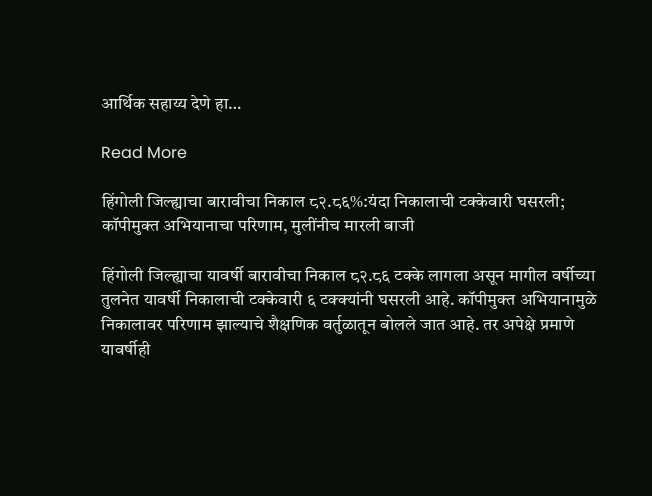आर्थिक सहाय्य देणे हा…

Read More

हिंगोली जिल्ह्याचा बारावीचा निकाल ८२.८६%:यंदा निकालाची टक्केवारी घसरली; कॉपीमुक्त अभियानाचा परिणाम, मुलींनीच मारली बाजी

हिंगोली जिल्ह्याचा यावर्षी बारावीचा निकाल ८२.८६ टक्के लागला असून मागील वर्षीच्या तुलनेत यावर्षी निकालाची टक्केवारी ६ टक्क्यांनी घसरली आहे. कॉपीमुक्त अभियानामुळे निकालावर परिणाम झाल्याचे शैक्षणिक वर्तुळातून बोलले जात आहे. तर अपेक्षे प्रमाणे यावर्षीही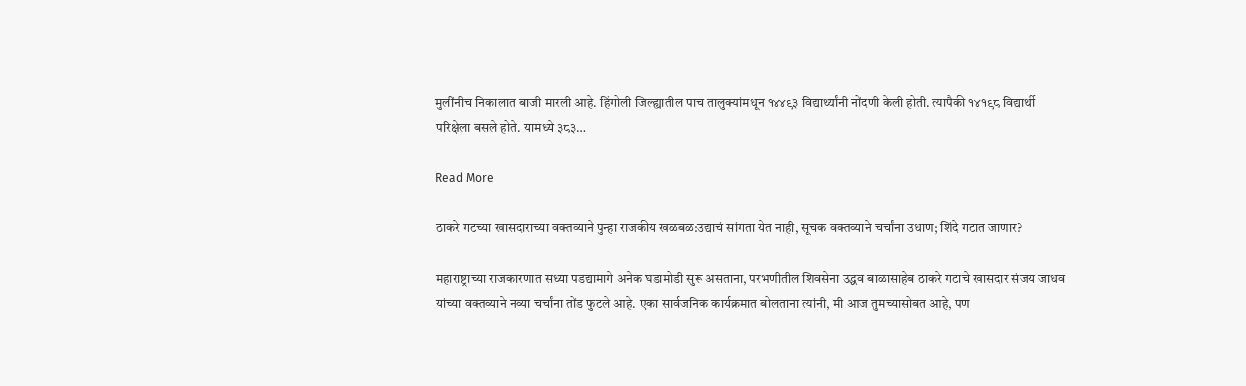मुलींनीच निकालात बाजी मारली आहे. हिंगोली जिल्ह्यातील पाच तालुक्यांमधून १४४९३ विद्यार्थ्यांनी नोंदणी केली होती. त्यापैकी १४१९८ विद्यार्थी परिक्षेला बसले होते. यामध्ये ३८३…

Read More

ठाकरे गटच्या खासदाराच्या वक्तव्याने पुन्हा राजकीय खळबळ:उद्याचं सांगता येत नाही, सूचक वक्तव्याने चर्चांना उधाण; शिंदे गटात जाणार?

महाराष्ट्राच्या राजकारणात सध्या पडद्यामागे अनेक घडामोडी सुरू असताना, परभणीतील शिवसेना उद्धव बाळासाहेब ठाकरे गटाचे खासदार संजय जाधव यांच्या वक्तव्याने नव्या चर्चांना तोंड फुटले आहे. एका सार्वजनिक कार्यक्रमात बोलताना त्यांनी, मी आज तुमच्यासोबत आहे, पण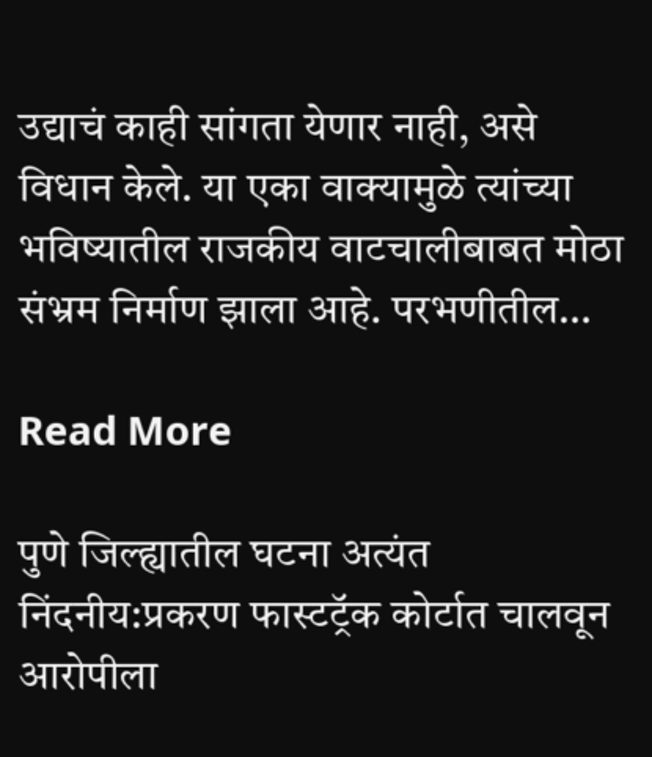उद्याचं काही सांगता येणार नाही, असे विधान केले. या एका वाक्यामुळे त्यांच्या भविष्यातील राजकीय वाटचालीबाबत मोठा संभ्रम निर्माण झाला आहे. परभणीतील…

Read More

पुणे जिल्ह्यातील घटना अत्यंत निंदनीय:प्रकरण फास्टट्रॅक कोर्टात चालवून आरोपीला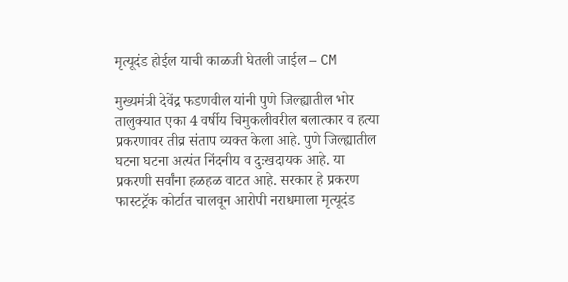मृत्यूदंड होईल याची काळजी घेतली जाईल – CM

मुख्यमंत्री देवेंद्र फडणवील यांनी पुणे जिल्ह्यातील भोर तालुक्यात एका 4 वर्षीय चिमुकलीवरील बलात्कार व हत्या प्रकरणावर तीव्र संताप व्यक्त केला आहे. पुणे जिल्ह्यातील घटना घटना अत्यंत निंदनीय व दुःखदायक आहे. या प्रकरणी सर्वांना हळहळ वाटत आहे. सरकार हे प्रकरण फास्टट्रॅक कोर्टात चालवून आरोपी नराधमाला मृत्यूदंड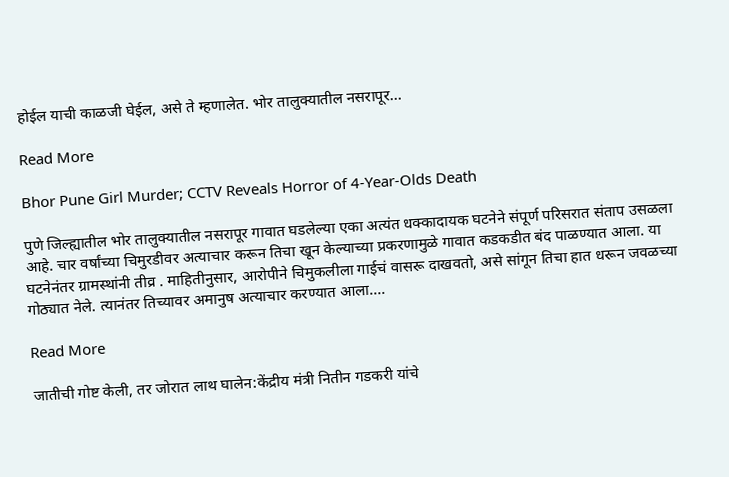होईल याची काळजी घेईल, असे ते म्हणालेत. भोर तालुक्यातील नसरापूर…

Read More

Bhor Pune Girl Murder; CCTV Reveals Horror of 4-Year-Olds Death

पुणे जिल्ह्यातील भोर तालुक्यातील नसरापूर गावात घडलेल्या एका अत्यंत धक्कादायक घटनेने संपूर्ण परिसरात संताप उसळला आहे. चार वर्षांच्या चिमुरडीवर अत्याचार करून तिचा खून केल्याच्या प्रकरणामुळे गावात कडकडीत बंद पाळण्यात आला. या घटनेनंतर ग्रामस्थांनी तीव्र . माहितीनुसार, आरोपीने चिमुकलीला गाईचं वासरू दाखवतो, असे सांगून तिचा हात धरून जवळच्या गोठ्यात नेले. त्यानंतर तिच्यावर अमानुष अत्याचार करण्यात आला….

Read More

जातीची गोष्ट केली, तर जोरात लाथ घालेन:केंद्रीय मंत्री नितीन गडकरी यांचे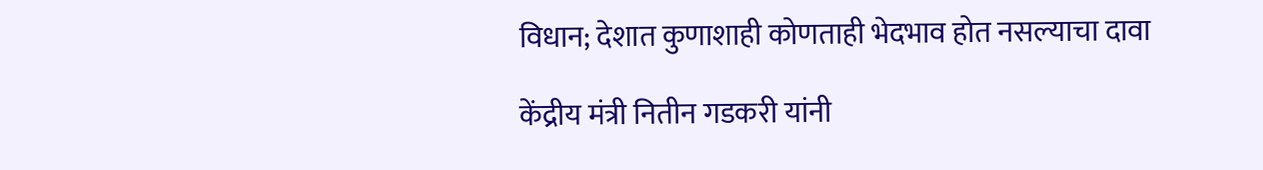विधान; देशात कुणाशाही कोणताही भेदभाव होत नसल्याचा दावा

केंद्रीय मंत्री नितीन गडकरी यांनी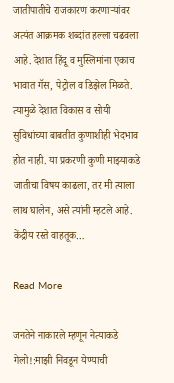जातीपातीचे राजकारण करणाऱ्यांवर अत्यंत आक्रमक शब्दांत हल्ला चढवला आहे. देशात हिंदू व मुस्लिमांना एकाच भावात गॅस, पेट्रोल व डिझेल मिळते. त्यामुळे देशात विकास व सोयी सुविधांच्या बाबतीत कुणाशीही भेदभाव होत नाही. या प्रकरणी कुणी माझ्याकडे जातीचा विषय काढला, तर मी त्याला लाथ घालेन, असे त्यांनी म्हटले आहे. केंद्रीय रस्ते वाहतूक…

Read More

जनतेने नाकारले म्हणून नेत्याकडे गेलो!:माझी निवडून येण्याची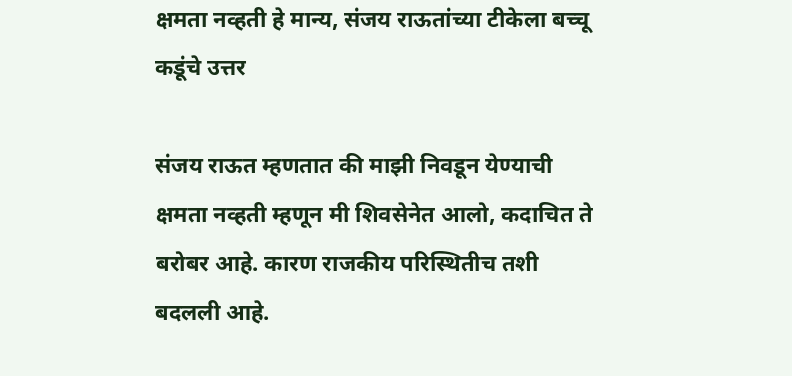क्षमता नव्हती हे मान्य, संजय राऊतांच्या टीकेला बच्चू कडूंचे उत्तर

संजय राऊत म्हणतात की माझी निवडून येण्याची क्षमता नव्हती म्हणून मी शिवसेनेत आलो, कदाचित ते बरोबर आहे. कारण राजकीय परिस्थितीच तशी बदलली आहे.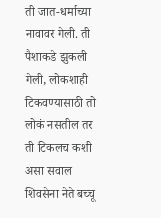ती जात-धर्माच्या नावावर गेली. ती पैशाकडे झुकली गेली, लोकशाही टिकवण्यासाठी तो लोकं नसतील तर ती टिकलच कशी असा सवाल शिवसेना नेते बच्चू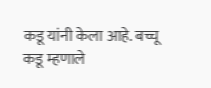कडू यांनी केला आहे. बच्चू कडू म्हणाले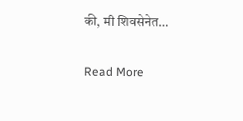की, मी शिवसेनेत…

Read More